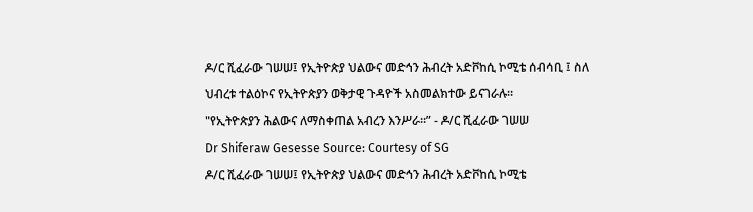ዶ/ር ሺፈራው ገሠሠ፤ የኢትዮጵያ ህልውና መድኅን ሕብረት አድቮከሲ ኮሚቴ ሰብሳቢ ፤ ስለ ህብረቱ ተልዕኮና የኢትዮጵያን ወቅታዊ ጉዳዮች አስመልክተው ይናገራሉ።
"የኢትዮጵያን ሕልውና ለማስቀጠል አብረን እንሥራ።” - ዶ/ር ሺፈራው ገሠሠ
Dr Shiferaw Gesesse Source: Courtesy of SG
ዶ/ር ሺፈራው ገሠሠ፤ የኢትዮጵያ ህልውና መድኅን ሕብረት አድቮከሲ ኮሚቴ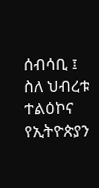ሰብሳቢ ፤ ስለ ህብረቱ ተልዕኮና የኢትዮጵያን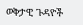ወቅታዊ ጉዳዮች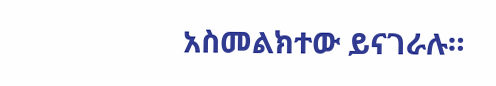አስመልክተው ይናገራሉ።